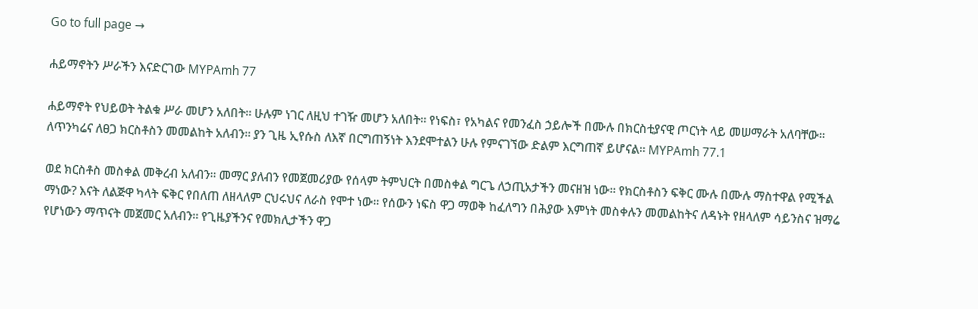Go to full page →

ሐይማኖትን ሥራችን እናድርገው MYPAmh 77

ሐይማኖት የህይወት ትልቁ ሥራ መሆን አለበት። ሁሉም ነገር ለዚህ ተገዥ መሆን አለበት። የነፍስ፣ የአካልና የመንፈስ ኃይሎች በሙሉ በክርስቲያናዊ ጦርነት ላይ መሠማራት አለባቸው። ለጥንካሬና ለፀጋ ክርስቶስን መመልከት አለብን። ያን ጊዜ ኢየሱስ ለእኛ በርግጠኝነት እንደሞተልን ሁሉ የምናገኘው ድልም እርግጠኛ ይሆናል። MYPAmh 77.1

ወደ ክርስቶስ መስቀል መቅረብ አለብን። መማር ያለብን የመጀመሪያው የሰላም ትምህርት በመስቀል ግርጌ ለኃጢአታችን መናዘዝ ነው። የክርስቶስን ፍቅር ሙሉ በሙሉ ማስተዋል የሚችል ማነው? እናት ለልጅዋ ካላት ፍቅር የበለጠ ለዘላለም ርህሩህና ለራስ የሞተ ነው። የሰውን ነፍስ ዋጋ ማወቅ ከፈለግን በሕያው እምነት መስቀሉን መመልከትና ለዳኑት የዘላለም ሳይንስና ዝማሬ የሆነውን ማጥናት መጀመር አለብን። የጊዜያችንና የመክሊታችን ዋጋ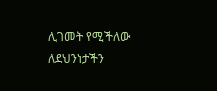ሊገመት የሚችለው ለደህንነታችን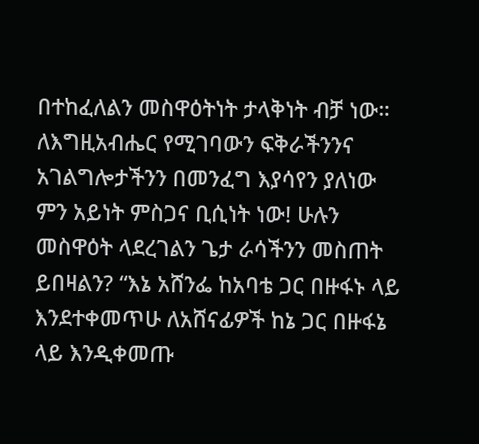በተከፈለልን መስዋዕትነት ታላቅነት ብቻ ነው። ለእግዚአብሔር የሚገባውን ፍቅራችንንና አገልግሎታችንን በመንፈግ እያሳየን ያለነው ምን አይነት ምስጋና ቢሲነት ነው! ሁሉን መስዋዕት ላደረገልን ጌታ ራሳችንን መስጠት ይበዛልን? “እኔ አሸንፌ ከአባቴ ጋር በዙፋኑ ላይ እንደተቀመጥሁ ለአሸናፊዎች ከኔ ጋር በዙፋኔ ላይ እንዲቀመጡ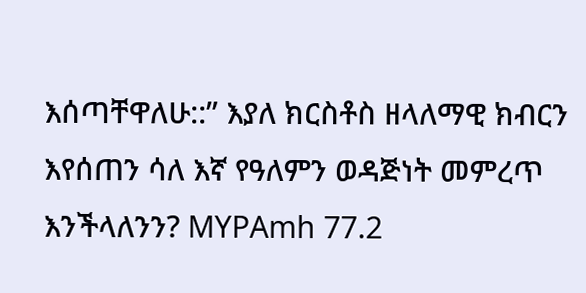እሰጣቸዋለሁ::” እያለ ክርስቶስ ዘላለማዊ ክብርን እየሰጠን ሳለ እኛ የዓለምን ወዳጅነት መምረጥ እንችላለንን? MYPAmh 77.2